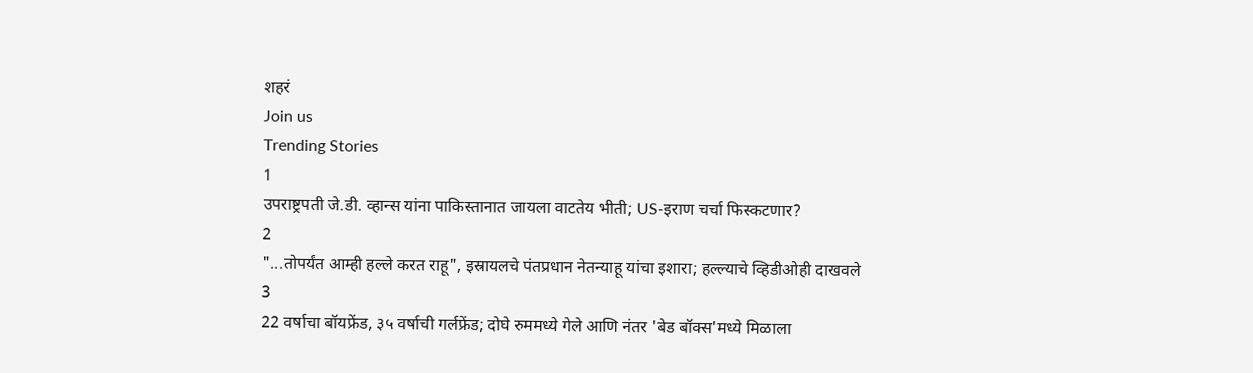शहरं
Join us
Trending Stories
1
उपराष्ट्रपती जे.डी. व्हान्स यांना पाकिस्तानात जायला वाटतेय भीती; US-इराण चर्चा फिस्कटणार?
2
"...तोपर्यंत आम्ही हल्ले करत राहू", इस्रायलचे पंतप्रधान नेतन्याहू यांचा इशारा; हल्ल्याचे व्हिडीओही दाखवले
3
22 वर्षाचा बॉयफ्रेंड, ३५ वर्षाची गर्लफ्रेंड; दोघे रुममध्ये गेले आणि नंतर 'बेड बॉक्स'मध्ये मिळाला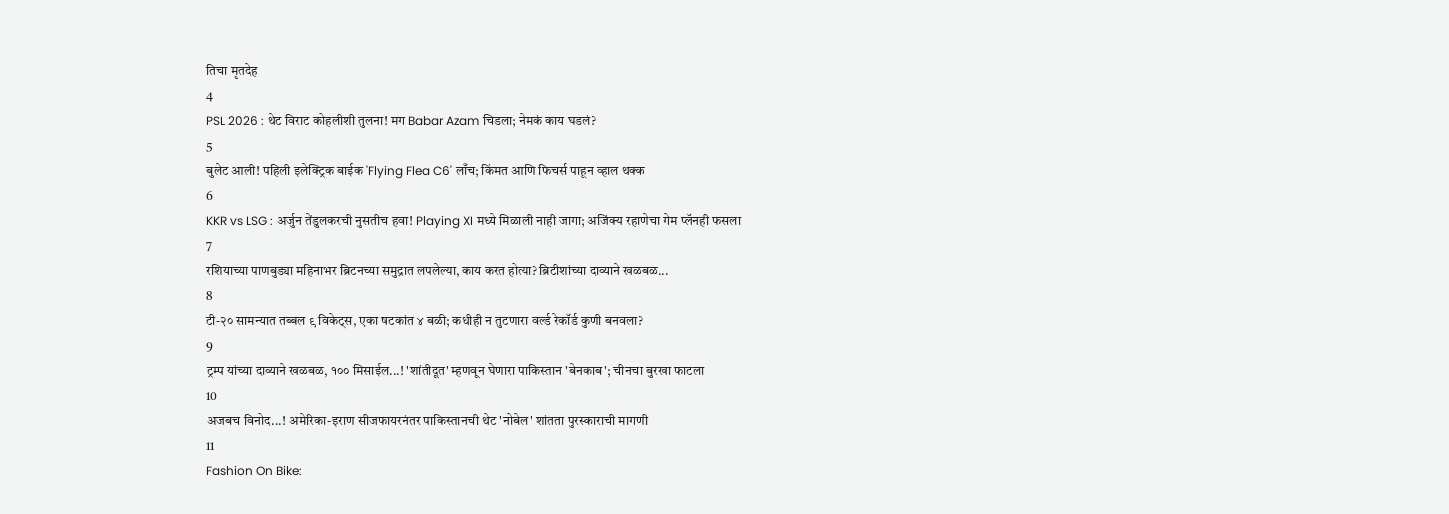तिचा मृतदेह
4
PSL 2026 : थेट विराट कोहलीशी तुलना! मग Babar Azam चिडला; नेमकं काय घडलं?
5
बुलेट आली! पहिली इलेक्ट्रिक बाईक 'Flying Flea C6' लाँच; किंमत आणि फिचर्स पाहून व्हाल थक्क
6
KKR vs LSG : अर्जुन तेंडुलकरची नुसतीच हवा! Playing XI मध्ये मिळाली नाही जागा; अजिंक्य रहाणेचा गेम प्लॅनही फसला
7
रशियाच्या पाणबुड्या महिनाभर ब्रिटनच्या समुद्रात लपलेल्या, काय करत होत्या? ब्रिटीशांच्या दाव्याने खळबळ...
8
टी-२० सामन्यात तब्बल ९ विकेट्स, एका षटकांत ४ बळी; कधीही न तुटणारा वर्ल्ड रेकॉर्ड कुणी बनवला?
9
ट्रम्प यांच्या दाव्याने खळबळ, १०० मिसाईल...! 'शांतीदूत' म्हणवून घेणारा पाकिस्तान 'बेनकाब'; चीनचा बुरखा फाटला
10
अजबच विनोद...! अमेरिका-इराण सीजफायरनंतर पाकिस्तानची थेट 'नोबेल' शांतता पुरस्काराची मागणी
11
Fashion On Bike: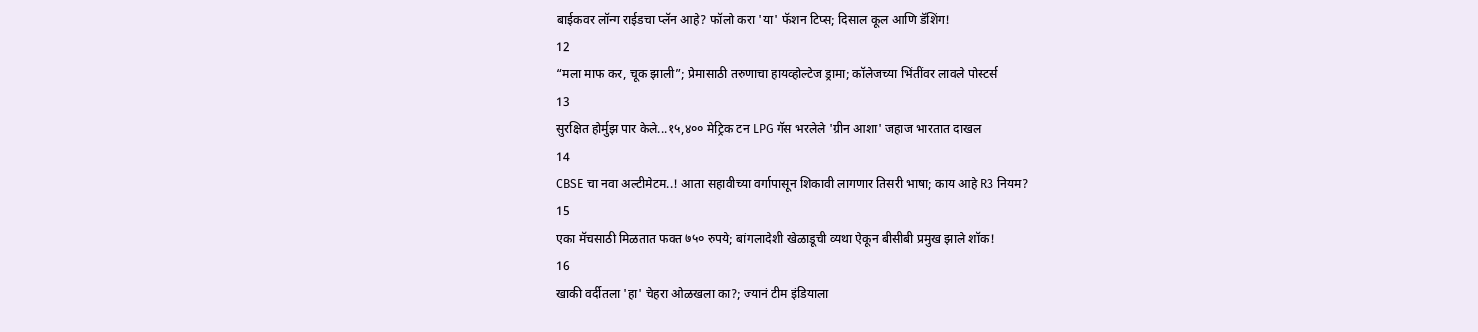बाईकवर लॉन्ग राईडचा प्लॅन आहे? फॉलो करा 'या' फॅशन टिप्स; दिसाल कूल आणि डॅशिंग!
12
“मला माफ कर, चूक झाली”; प्रेमासाठी तरुणाचा हायव्होल्टेज ड्रामा; कॉलेजच्या भिंतींवर लावले पोस्टर्स
13
सुरक्षित होर्मुझ पार केले...१५,४०० मेट्रिक टन LPG गॅस भरलेले 'ग्रीन आशा' जहाज भारतात दाखल
14
CBSE चा नवा अल्टीमेटम..! आता सहावीच्या वर्गापासून शिकावी लागणार तिसरी भाषा; काय आहे R3 नियम?
15
एका मॅचसाठी मिळतात फक्त ७५० रुपये; बांगलादेशी खेळाडूची व्यथा ऐकून बीसीबी प्रमुख झाले शॉक!
16
खाकी वर्दीतला 'हा' चेहरा ओळखला का?; ज्यानं टीम इंडियाला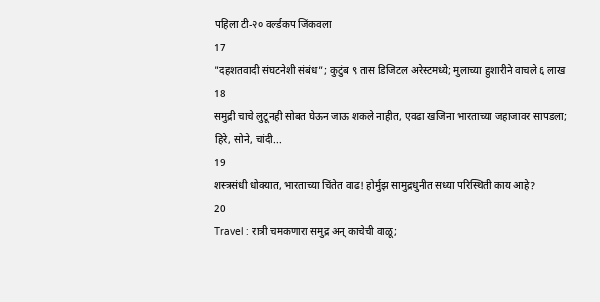पहिला टी-२० वर्ल्डकप जिंकवला
17
"दहशतवादी संघटनेशी संबंध”; कुटुंब ९ तास डिजिटल अरेस्टमध्ये; मुलाच्या हुशारीने वाचले ६ लाख
18
समुद्री चाचे लुटूनही सोबत घेऊन जाऊ शकले नाहीत, एवढा खजिना भारताच्या जहाजावर सापडला; हिरे, सोने, चांदी...
19
शस्त्रसंधी धोक्यात, भारताच्या चिंतेत वाढ! होर्मुझ सामुद्रधुनीत सध्या परिस्थिती काय आहे?
20
Travel : रात्री चमकणारा समुद्र अन् काचेची वाळू;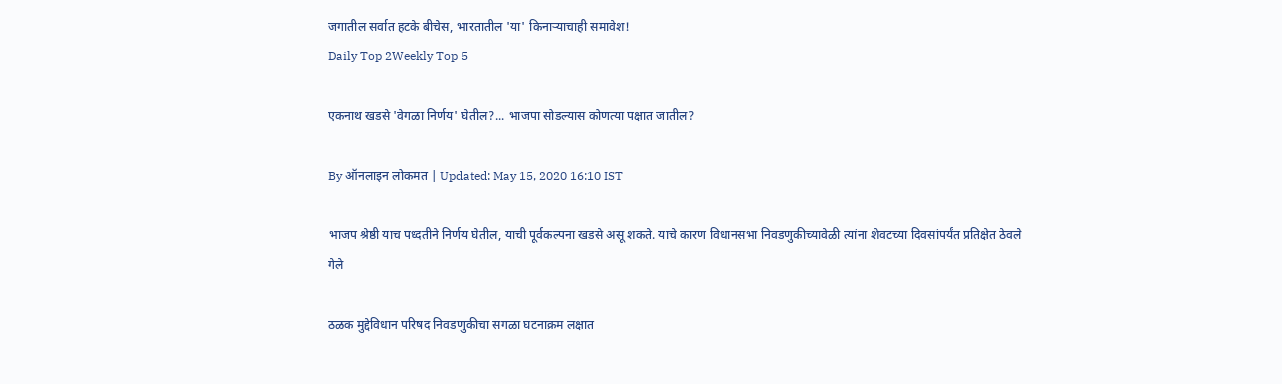जगातील सर्वात हटके बीचेस, भारतातील 'या' किनाऱ्याचाही समावेश!
Daily Top 2Weekly Top 5

एकनाथ खडसे 'वेगळा निर्णय' घेतील?... भाजपा सोडल्यास कोणत्या पक्षात जातील?

By ऑनलाइन लोकमत | Updated: May 15, 2020 16:10 IST

भाजप श्रेष्ठी याच पध्दतीने निर्णय घेतील, याची पूर्वकल्पना खडसे असू शकते. याचे कारण विधानसभा निवडणुकीच्यावेळी त्यांना शेवटच्या दिवसांपर्यंत प्रतिक्षेत ठेवले गेले

ठळक मुद्देविधान परिषद निवडणुकीचा सगळा घटनाक्रम लक्षात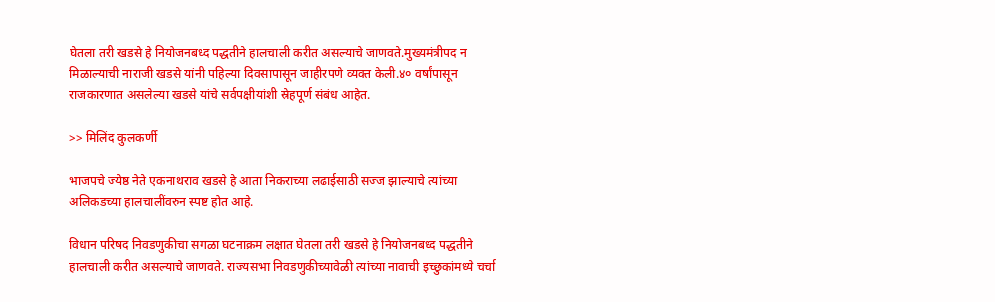घेतला तरी खडसे हे नियोजनबध्द पद्धतीने हालचाली करीत असल्याचे जाणवते.मुख्यमंत्रीपद न मिळाल्याची नाराजी खडसे यांनी पहिल्या दिवसापासून जाहीरपणे व्यक्त केली.४० वर्षांपासून राजकारणात असलेल्या खडसे यांचे सर्वपक्षीयांशी स्रेहपूर्ण संबंध आहेत.

>> मिलिंद कुलकर्णी

भाजपचे ज्येष्ठ नेते एकनाथराव खडसे हे आता निकराच्या लढाईसाठी सज्ज झाल्याचे त्यांच्या अलिकडच्या हालचालींवरुन स्पष्ट होत आहे.

विधान परिषद निवडणुकीचा सगळा घटनाक्रम लक्षात घेतला तरी खडसे हे नियोजनबध्द पद्धतीने हालचाली करीत असल्याचे जाणवते. राज्यसभा निवडणुकीच्यावेळी त्यांच्या नावाची इच्छुकांमध्ये चर्चा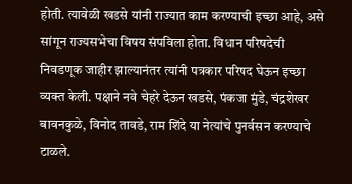होती. त्यावेळी खडसे यांनी राज्यात काम करण्याची इच्छा आहे, असे सांगून राज्यसभेचा विषय संपविला होता. विधान परिषदेची निवडणूक जाहीर झाल्यानंतर त्यांनी पत्रकार परिषद घेऊन इच्छा व्यक्त केली. पक्षाने नवे चेहरे देऊन खडसे, पंकजा मुंडे, चंद्रशेखर बावनकुळे, विनोद तावडे, राम शिंदे या नेत्यांचे पुनर्वसन करण्याचे टाळले.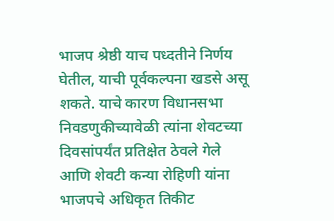भाजप श्रेष्ठी याच पध्दतीने निर्णय घेतील, याची पूर्वकल्पना खडसे असू शकते. याचे कारण विधानसभा निवडणुकीच्यावेळी त्यांना शेवटच्या दिवसांपर्यंत प्रतिक्षेत ठेवले गेले आणि शेवटी कन्या रोहिणी यांना भाजपचे अधिकृत तिकीट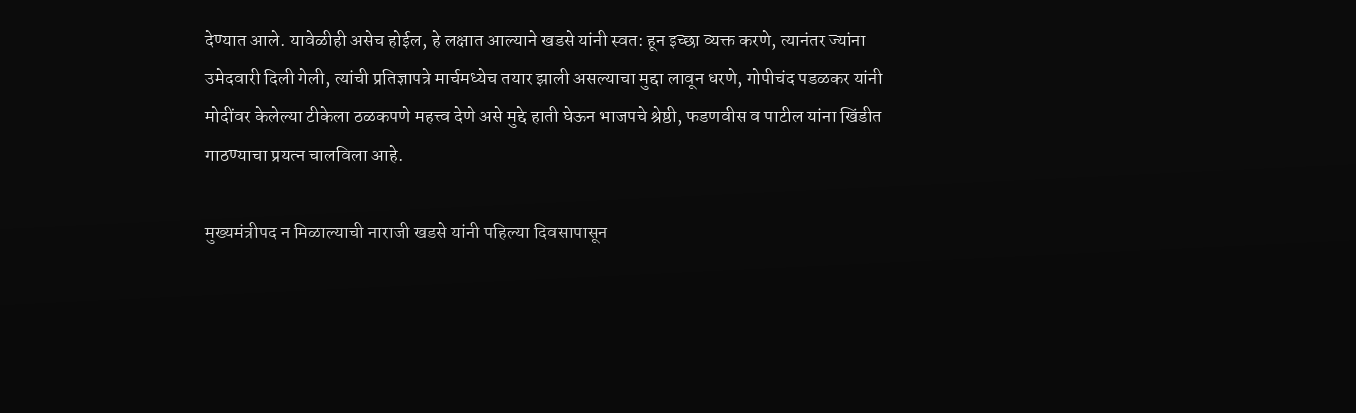देण्यात आले. यावेळीही असेच होईल, हे लक्षात आल्याने खडसे यांनी स्वत: हून इच्छा व्यक्त करणे, त्यानंतर ज्यांना उमेदवारी दिली गेली, त्यांची प्रतिज्ञापत्रे मार्चमध्येच तयार झाली असल्याचा मुद्दा लावून धरणे, गोपीचंद पडळकर यांनी मोदींवर केलेल्या टीकेला ठळकपणे महत्त्व देणे असे मुद्दे हाती घेऊन भाजपचे श्रेष्ठी, फडणवीस व पाटील यांना खिंडीत गाठण्याचा प्रयत्न चालविला आहे.

मुख्यमंत्रीपद न मिळाल्याची नाराजी खडसे यांनी पहिल्या दिवसापासून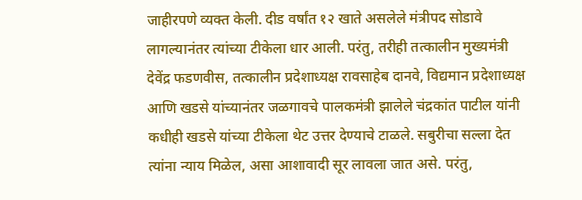जाहीरपणे व्यक्त केली. दीड वर्षांत १२ खाते असलेले मंत्रीपद सोडावे लागल्यानंतर त्यांच्या टीकेला धार आली. परंतु, तरीही तत्कालीन मुख्यमंत्री देवेंद्र फडणवीस, तत्कालीन प्रदेशाध्यक्ष रावसाहेब दानवे, विद्यमान प्रदेशाध्यक्ष आणि खडसे यांच्यानंतर जळगावचे पालकमंत्री झालेले चंद्रकांत पाटील यांनी कधीही खडसे यांच्या टीकेला थेट उत्तर देण्याचे टाळले. सबुरीचा सल्ला देत त्यांना न्याय मिळेल, असा आशावादी सूर लावला जात असे. परंतु,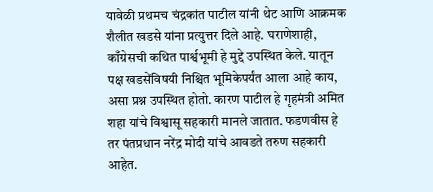यावेळी प्रथमच चंद्रकांत पाटील यांनी थेट आणि आक्रमक शैलीत खडसे यांना प्रत्युत्तर दिले आहे. घराणेशाही, काँग्रेसची कथित पार्श्वभूमी हे मुद्दे उपस्थित केले. यातून पक्ष खडसेंविषयी निश्चित भूमिकेपर्यंत आला आहे काय, असा प्रश्न उपस्थित होतो. कारण पाटील हे गृहमंत्री अमित शहा यांचे विश्वासू सहकारी मानले जातात. फडणवीस हे तर पंतप्रधान नरेंद्र मोदी यांचे आवडते तरुण सहकारी आहेत.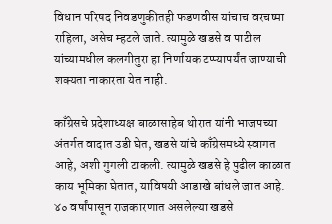विधान परिषद निवडणुकीतही फडणवीस यांचाच वरचष्मा राहिला, असेच म्हटले जाते. त्यामुळे खडसे व पाटील यांच्यामधील कलगीतुरा हा निर्णायक टप्प्यापर्यंत जाण्याची शक्यता नाकारता येत नाही.

काँग्रेसचे प्रदेशाध्यक्ष बाळासाहेब थोरात यांनी भाजपच्या अंतर्गत वादात उडी घेत, खडसे यांचे काँग्रेसमध्ये स्वागत आहे, अशी गुगली टाकली. त्यामुळे खडसे हे पुढील काळात काय भूमिका घेतात, याविषयी आडाखे बांधले जात आहे. ४० वर्षांपासून राजकारणात असलेल्या खडसे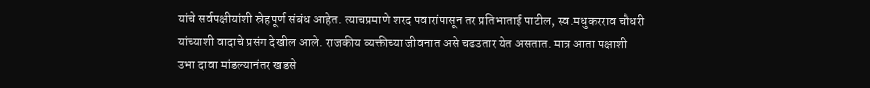यांचे सर्वपक्षीयांशी स्रेहपूर्ण संबंध आहेत. त्याचप्रमाणे शरद पवारांपासून तर प्रतिभाताई पाटील, स्व.मधुकरराव चौधरी यांच्याशी वादाचे प्रसंग देखील आले. राजकीय व्यक्तीच्या जीवनात असे चढउतार येत असतात. मात्र आता पक्षाशी उभा दावा मांडल्यानंतर खडसे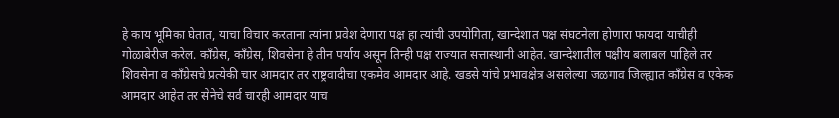हे काय भूमिका घेतात, याचा विचार करताना त्यांना प्रवेश देणारा पक्ष हा त्यांची उपयोगिता, खान्देशात पक्ष संघटनेला होणारा फायदा याचीही गोळाबेरीज करेल. काँग्रेस, काँग्रेस, शिवसेना हे तीन पर्याय असून तिन्ही पक्ष राज्यात सत्तास्थानी आहेत. खान्देशातील पक्षीय बलाबल पाहिले तर शिवसेना व काँग्रेसचे प्रत्येकी चार आमदार तर राष्ट्रवादीचा एकमेव आमदार आहे. खडसे यांचे प्रभावक्षेत्र असलेल्या जळगाव जिल्ह्यात काँग्रेस व एकेक आमदार आहेत तर सेनेचे सर्व चारही आमदार याच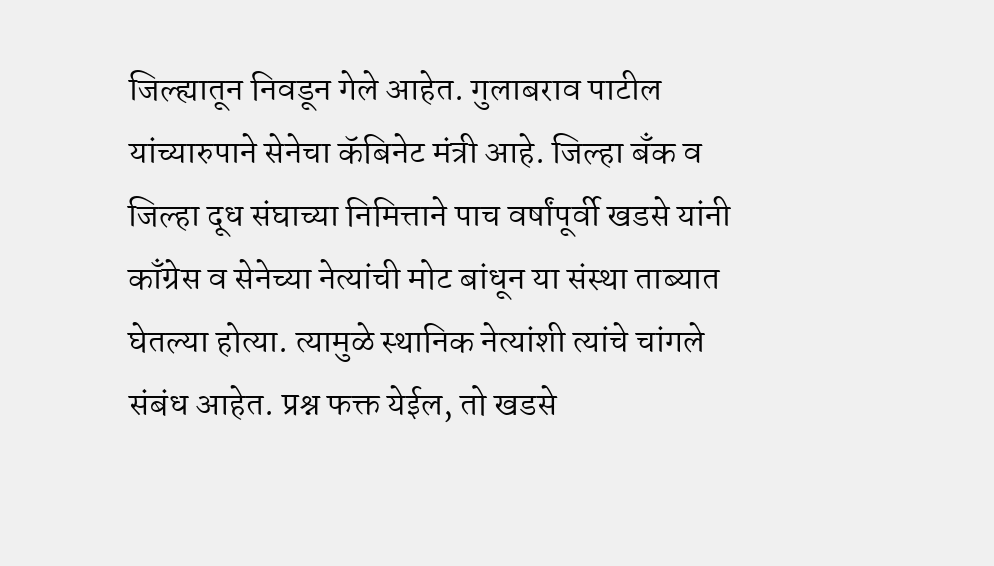जिल्ह्यातून निवडून गेले आहेत. गुलाबराव पाटील यांच्यारुपाने सेनेचा कॅबिनेट मंत्री आहे. जिल्हा बँक व जिल्हा दूध संघाच्या निमित्ताने पाच वर्षांपूर्वी खडसे यांनी काँग्रेस व सेनेच्या नेत्यांची मोट बांधून या संस्था ताब्यात घेतल्या होत्या. त्यामुळे स्थानिक नेत्यांशी त्यांचे चांगले संबंध आहेत. प्रश्न फक्त येईल, तो खडसे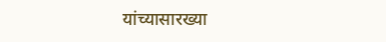यांच्यासारख्या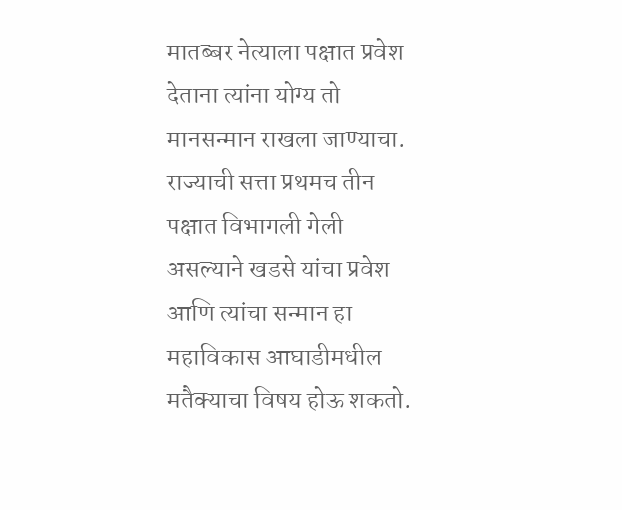मातब्बर नेत्याला पक्षात प्रवेश देताना त्यांना योग्य तो मानसन्मान राखला जाण्याचा. राज्याची सत्ता प्रथमच तीन पक्षात विभागली गेली असल्याने खडसे यांचा प्रवेश आणि त्यांचा सन्मान हा महाविकास आघाडीमधील मतैक्याचा विषय होऊ शकतो.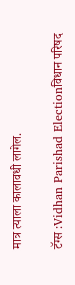मात्र त्याला कालावधी लागेल.

टॅग्स :Vidhan Parishad Electionविधान परिषद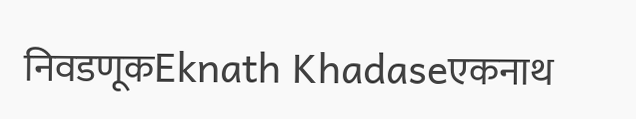निवडणूकEknath Khadaseएकनाथ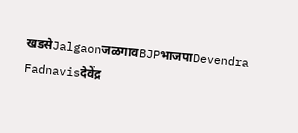खडसेJalgaonजळगावBJPभाजपाDevendra Fadnavisदेवेंद्र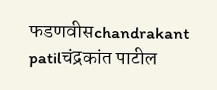फडणवीसchandrakant patilचंद्रकांत पाटील